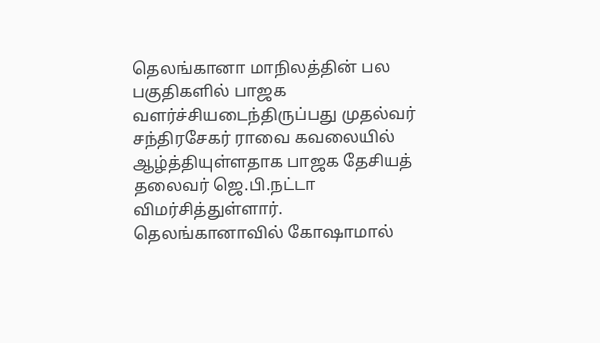தெலங்கானா மாநிலத்தின் பல பகுதிகளில் பாஜக வளர்ச்சியடைந்திருப்பது முதல்வர் சந்திரசேகர் ராவை கவலையில் ஆழ்த்தியுள்ளதாக பாஜக தேசியத் தலைவர் ஜெ.பி.நட்டா விமர்சித்துள்ளார்.
தெலங்கானாவில் கோஷாமால்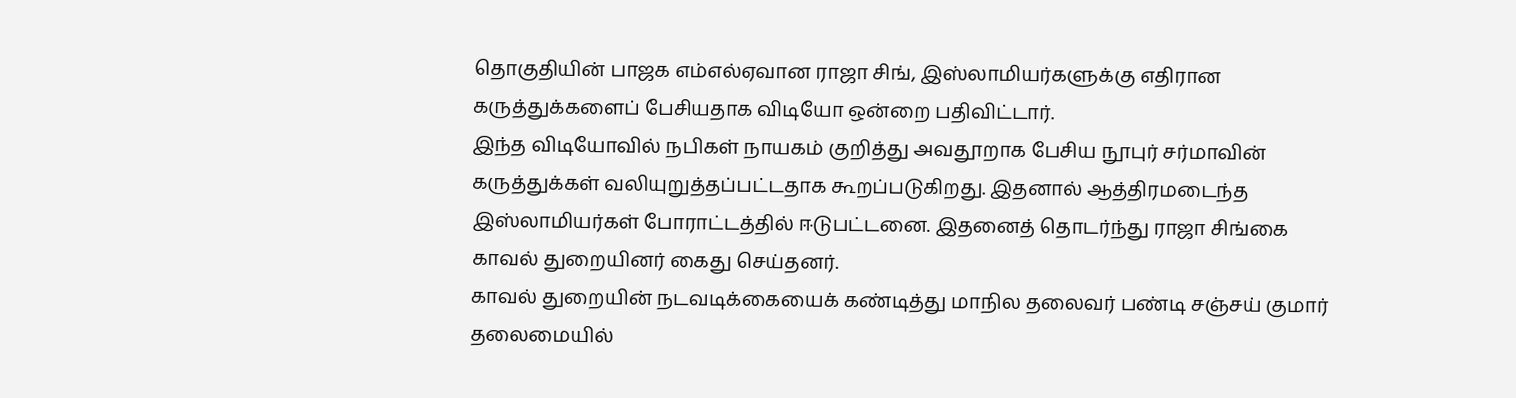தொகுதியின் பாஜக எம்எல்ஏவான ராஜா சிங், இஸ்லாமியர்களுக்கு எதிரான கருத்துக்களைப் பேசியதாக விடியோ ஒன்றை பதிவிட்டார்.
இந்த விடியோவில் நபிகள் நாயகம் குறித்து அவதூறாக பேசிய நூபுர் சர்மாவின் கருத்துக்கள் வலியுறுத்தப்பட்டதாக கூறப்படுகிறது. இதனால் ஆத்திரமடைந்த இஸ்லாமியர்கள் போராட்டத்தில் ஈடுபட்டனை. இதனைத் தொடர்ந்து ராஜா சிங்கை காவல் துறையினர் கைது செய்தனர்.
காவல் துறையின் நடவடிக்கையைக் கண்டித்து மாநில தலைவர் பண்டி சஞ்சய் குமார் தலைமையில்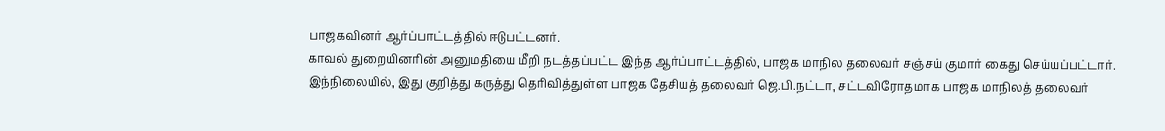பாஜகவினர் ஆர்ப்பாட்டத்தில் ஈடுபட்டனர்.
காவல் துறையினரின் அனுமதியை மீறி நடத்தப்பட்ட இந்த ஆர்ப்பாட்டத்தில், பாஜக மாநில தலைவர் சஞ்சய் குமார் கைது செய்யப்பட்டார்.
இந்நிலையில், இது குறித்து கருத்து தெரிவித்துள்ள பாஜக தேசியத் தலைவர் ஜெ.பி.நட்டா, சட்டவிரோதமாக பாஜக மாநிலத் தலைவர்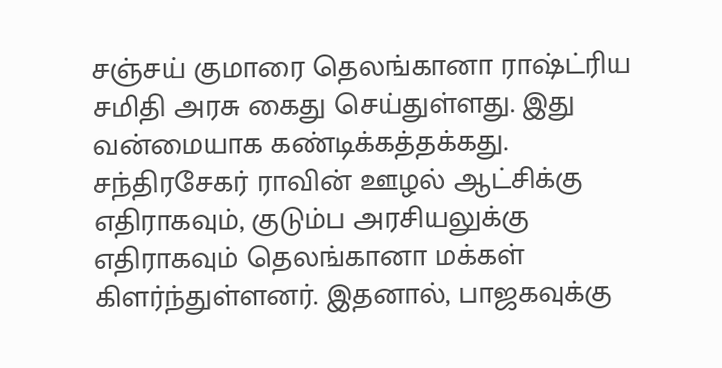சஞ்சய் குமாரை தெலங்கானா ராஷ்ட்ரிய சமிதி அரசு கைது செய்துள்ளது. இது வன்மையாக கண்டிக்கத்தக்கது. சந்திரசேகர் ராவின் ஊழல் ஆட்சிக்கு எதிராகவும், குடும்ப அரசியலுக்கு எதிராகவும் தெலங்கானா மக்கள் கிளர்ந்துள்ளனர். இதனால், பாஜகவுக்கு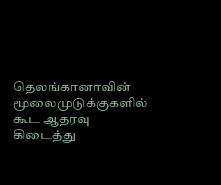தெலங்கானாவின் மூலைமுடுக்குகளில் கூட ஆதரவு கிடைத்து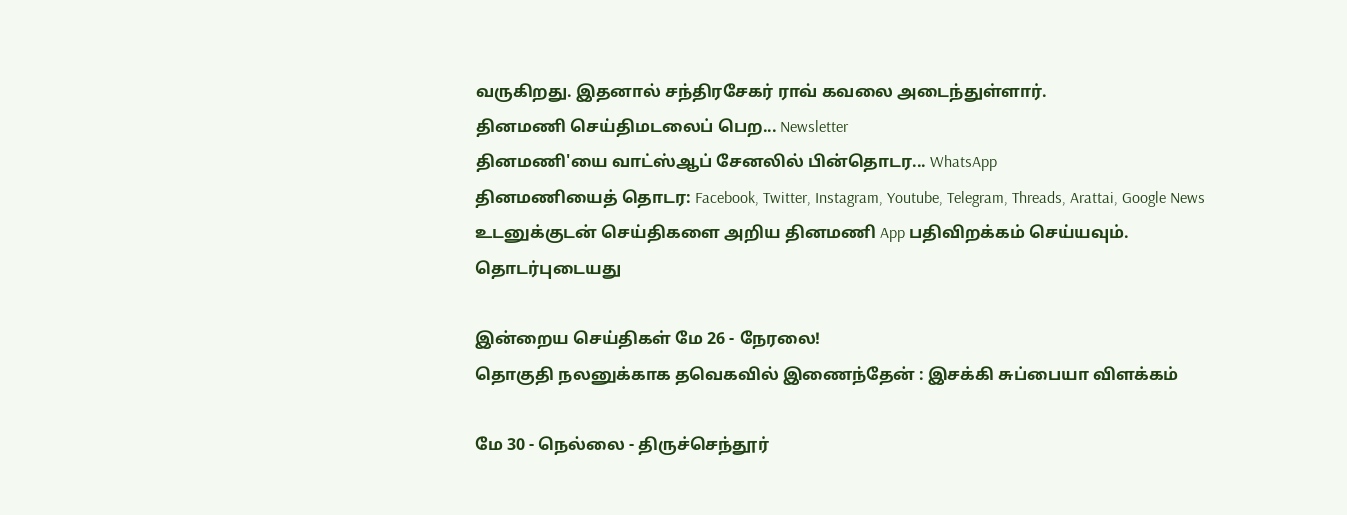வருகிறது. இதனால் சந்திரசேகர் ராவ் கவலை அடைந்துள்ளார்.
தினமணி செய்திமடலைப் பெற... Newsletter
தினமணி'யை வாட்ஸ்ஆப் சேனலில் பின்தொடர... WhatsApp
தினமணியைத் தொடர: Facebook, Twitter, Instagram, Youtube, Telegram, Threads, Arattai, Google News
உடனுக்குடன் செய்திகளை அறிய தினமணி App பதிவிறக்கம் செய்யவும்.
தொடர்புடையது

இன்றைய செய்திகள் மே 26 - நேரலை!
தொகுதி நலனுக்காக தவெகவில் இணைந்தேன் : இசக்கி சுப்பையா விளக்கம்

மே 30 - நெல்லை - திருச்செந்தூர்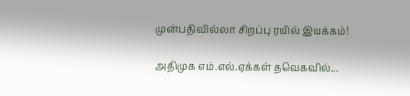முன்பதிவில்லா சிறப்பு ரயில் இயக்கம்!

அதிமுக எம்.எல்.ஏக்கள் தவெகவில்...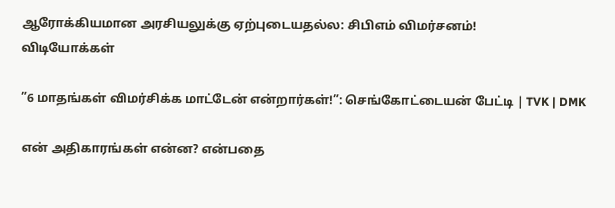ஆரோக்கியமான அரசியலுக்கு ஏற்புடையதல்ல: சிபிஎம் விமர்சனம்!
விடியோக்கள்

”6 மாதங்கள் விமர்சிக்க மாட்டேன் என்றார்கள்!”: செங்கோட்டையன் பேட்டி | TVK | DMK

என் அதிகாரங்கள் என்ன? என்பதை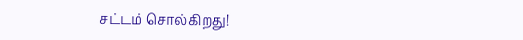சட்டம் சொல்கிறது!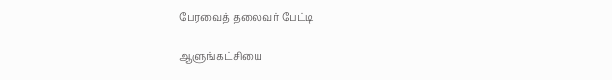பேரவைத் தலைவர் பேட்டி

ஆளுங்கட்சியை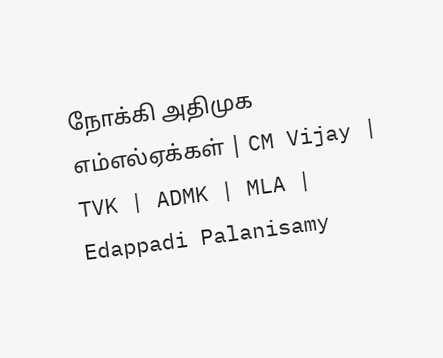நோக்கி அதிமுக எம்எல்ஏக்கள் | CM Vijay | TVK | ADMK | MLA | Edappadi Palanisamy